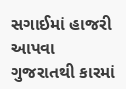સગાઈમાં હાજરી આપવા ગુજરાતથી કારમાં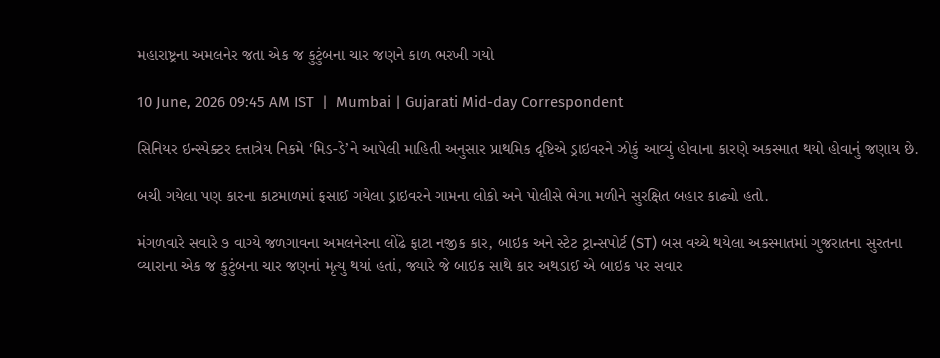મહારાષ્ટ્રના અમલનેર જતા એક જ કુટુંબના ચાર જણને કાળ ભરખી ગયો

10 June, 2026 09:45 AM IST  |  Mumbai | Gujarati Mid-day Correspondent

સિનિયર ઇન્સ્પેક્ટર દત્તાત્રેય નિકમે ‘મિડ-ડે’ને આપેલી માહિતી અનુસાર પ્રાથમિક દૃષ્ટિએ ડ્રાઇવરને ઝોકું આવ્યું હોવાના કારણે અકસ્માત થયો હોવાનું જણાય છે.

બચી ગયેલા પણ કારના કાટમાળમાં ફસાઈ ગયેલા ડ્રાઇવરને ગામના લોકો અને પોલીસે ભેગા મળીને સુરક્ષિત બહાર કાઢ્યો હતો.

મંગળવારે સવારે ૭ વાગ્યે જળગાવના અમલનેરના લોંઢે ફાટા નજીક કાર, બાઇક અને સ્ટેટ ટ્રાન્સપોર્ટ (ST) બસ વચ્ચે થયેલા અકસ્માતમાં ગુજરાતના સુરતના વ્યારાના એક જ કુટુંબના ચાર જણનાં મૃત્યુ થયાં હતાં, જ્યારે જે બાઇક સાથે કાર અથડાઈ એ બાઇક પર સવાર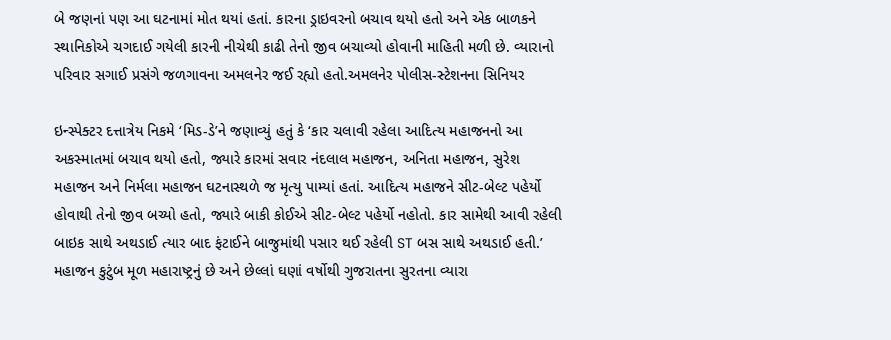બે જણનાં પણ આ ઘટનામાં મોત થયાં હતાં. કારના ડ્રાઇવરનો બચાવ થયો હતો અને એક બાળકને સ્થાનિકોએ ચગદાઈ ગયેલી કારની નીચેથી કાઢી તેનો જીવ બચાવ્યો હોવાની માહિતી મળી છે. વ્યારાનો પરિવાર સગાઈ પ્રસંગે જળગાવના અમલનેર જઈ રહ્યો હતો.અમલનેર પોલીસ-સ્ટેશનના સિનિયર

ઇન્સ્પેક્ટર દત્તાત્રેય નિકમે ‘મિડ-ડે’ને જણાવ્યું હતું કે ‘કાર ચલાવી રહેલા આદિત્ય મહાજનનો આ અકસ્માતમાં બચાવ થયો હતો, જ્યારે કારમાં સવાર નંદલાલ મહાજન, અનિતા મહાજન, સુરેશ મહાજન અને નિર્મલા મહાજન ઘટનાસ્થળે જ મૃત્યુ પામ્યાં હતાં. આદિત્ય મહાજને સીટ-બેલ્ટ પહેર્યો હોવાથી તેનો જીવ બચ્યો હતો, જ્યારે બાકી કોઈએ સીટ-બેલ્ટ પહેર્યો નહોતો. કાર સામેથી આવી રહેલી બાઇક સાથે અથડાઈ ત્યાર બાદ ફંટાઈને બાજુમાંથી પસાર થઈ રહેલી ST બસ સાથે અથડાઈ હતી.’ મહાજન કુટુંબ મૂળ મહારાષ્ટ્રનું છે અને છેલ્લાં ઘણાં વર્ષોથી ગુજરાતના સુરતના વ્યારા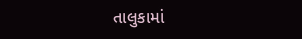તાલુકામાં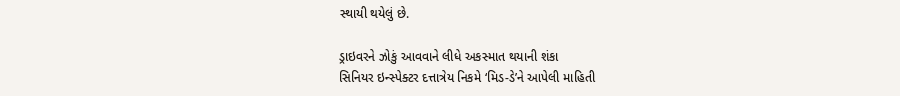સ્થાયી થયેલું છે.

ડ્રાઇવરને ઝોકું આવવાને લીધે અકસ્માત થયાની શંકા
સિનિયર ઇન્સ્પેક્ટર દત્તાત્રેય નિકમે ‘મિડ-ડે’ને આપેલી માહિતી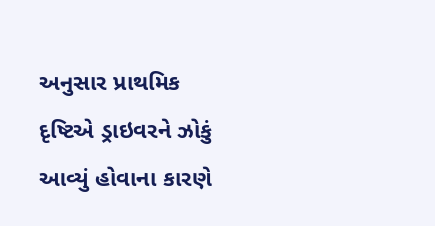અનુસાર પ્રાથમિક દૃષ્ટિએ ડ્રાઇવરને ઝોકું આવ્યું હોવાના કારણે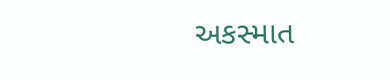અકસ્માત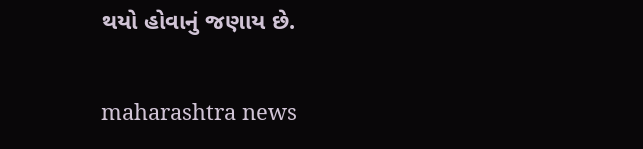થયો હોવાનું જણાય છે.

maharashtra news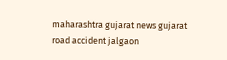maharashtra gujarat news gujarat road accident jalgaon